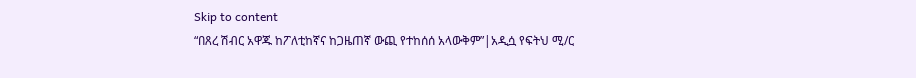Skip to content
“በጸረ ሽብር አዋጁ ከፖለቲከኛና ከጋዜጠኛ ውጪ የተከሰሰ አላውቅም”|አዲሷ የፍትህ ሚ/ር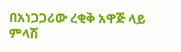በአነጋጋሪው ረቂቅ አዋጅ ላይ ምላሽ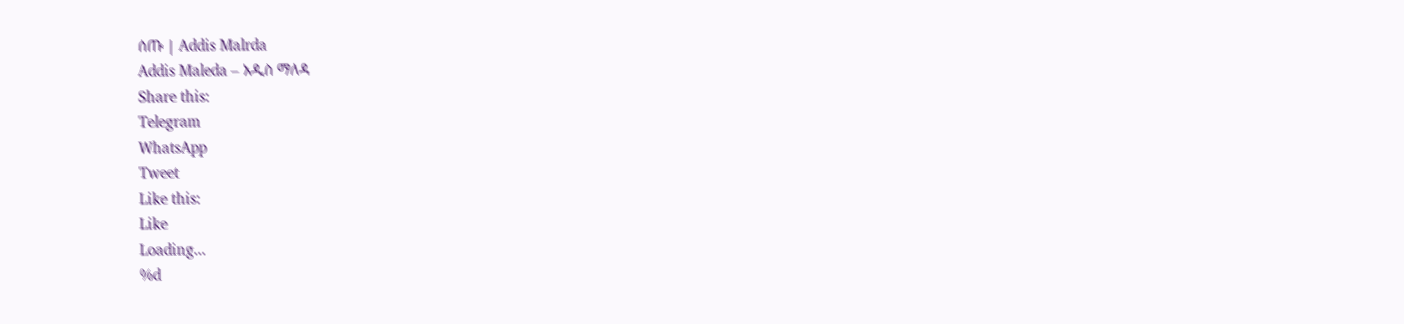ሰጡ | Addis Malrda
Addis Maleda – አዲስ ማለዳ
Share this:
Telegram
WhatsApp
Tweet
Like this:
Like
Loading...
%d